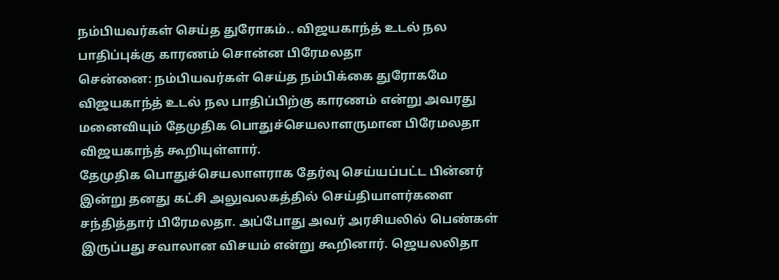நம்பியவர்கள் செய்த துரோகம்.. விஜயகாந்த் உடல் நல பாதிப்புக்கு காரணம் சொன்ன பிரேமலதா
சென்னை: நம்பியவர்கள் செய்த நம்பிக்கை துரோகமே விஜயகாந்த் உடல் நல பாதிப்பிற்கு காரணம் என்று அவரது மனைவியும் தேமுதிக பொதுச்செயலாளருமான பிரேமலதா விஜயகாந்த் கூறியுள்ளார்.
தேமுதிக பொதுச்செயலாளராக தேர்வு செய்யப்பட்ட பின்னர் இன்று தனது கட்சி அலுவலகத்தில் செய்தியாளர்களை சந்தித்தார் பிரேமலதா. அப்போது அவர் அரசியலில் பெண்கள் இருப்பது சவாலான விசயம் என்று கூறினார். ஜெயலலிதா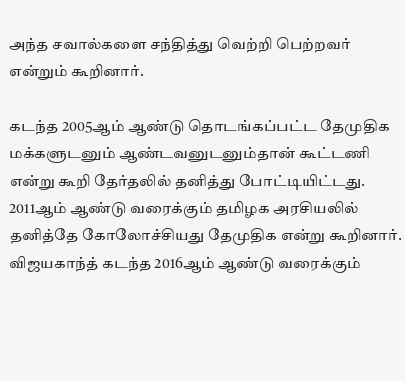அந்த சவால்களை சந்தித்து வெற்றி பெற்றவர் என்றும் கூறினார்.

கடந்த 2005ஆம் ஆண்டு தொடங்கப்பட்ட தேமுதிக மக்களுடனும் ஆண்டவனுடனும்தான் கூட்டணி என்று கூறி தேர்தலில் தனித்து போட்டியிட்டது. 2011ஆம் ஆண்டு வரைக்கும் தமிழக அரசியலில் தனித்தே கோலோச்சியது தேமுதிக என்று கூறினார்.
விஜயகாந்த் கடந்த 2016ஆம் ஆண்டு வரைக்கும்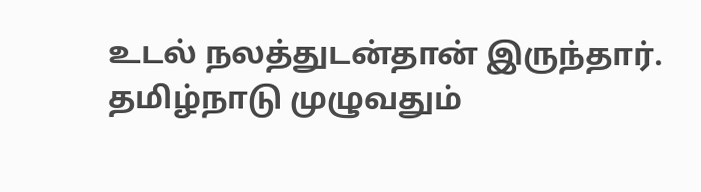உடல் நலத்துடன்தான் இருந்தார். தமிழ்நாடு முழுவதும்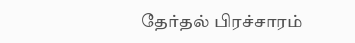தேர்தல் பிரச்சாரம்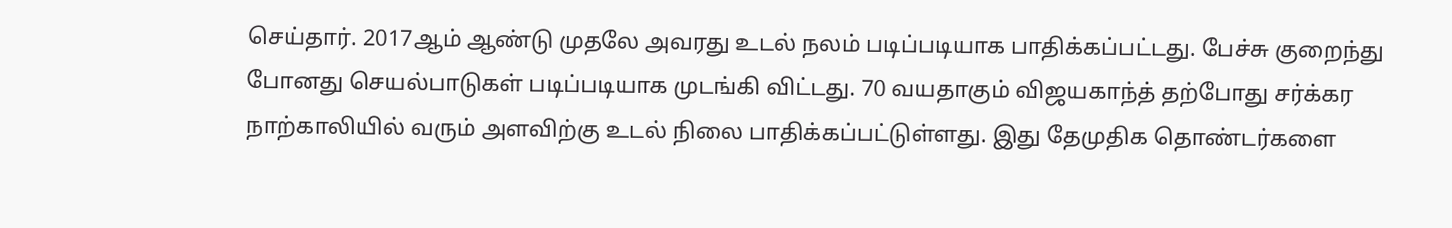செய்தார். 2017ஆம் ஆண்டு முதலே அவரது உடல் நலம் படிப்படியாக பாதிக்கப்பட்டது. பேச்சு குறைந்து போனது செயல்பாடுகள் படிப்படியாக முடங்கி விட்டது. 70 வயதாகும் விஜயகாந்த் தற்போது சர்க்கர நாற்காலியில் வரும் அளவிற்கு உடல் நிலை பாதிக்கப்பட்டுள்ளது. இது தேமுதிக தொண்டர்களை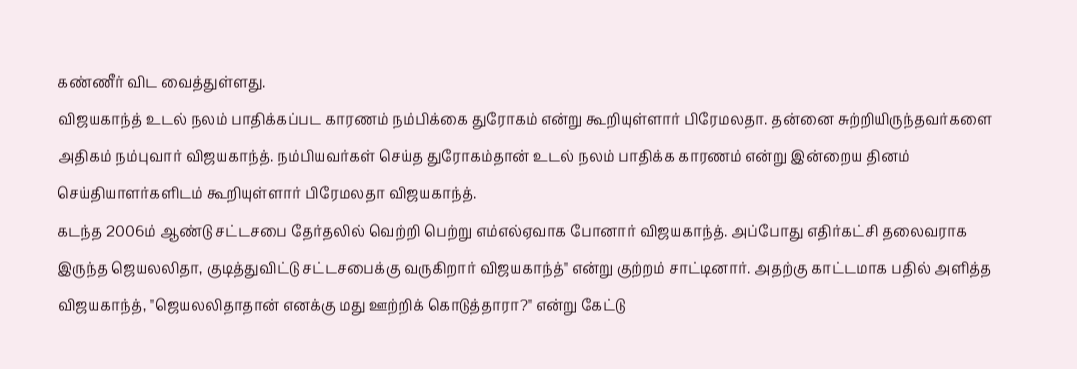கண்ணீர் விட வைத்துள்ளது.
விஜயகாந்த் உடல் நலம் பாதிக்கப்பட காரணம் நம்பிக்கை துரோகம் என்று கூறியுள்ளார் பிரேமலதா. தன்னை சுற்றியிருந்தவர்களை அதிகம் நம்புவார் விஜயகாந்த். நம்பியவர்கள் செய்த துரோகம்தான் உடல் நலம் பாதிக்க காரணம் என்று இன்றைய தினம் செய்தியாளர்களிடம் கூறியுள்ளார் பிரேமலதா விஜயகாந்த்.
கடந்த 2006ம் ஆண்டு சட்டசபை தேர்தலில் வெற்றி பெற்று எம்எல்ஏவாக போனார் விஜயகாந்த். அப்போது எதிர்கட்சி தலைவராக இருந்த ஜெயலலிதா, குடித்துவிட்டு சட்டசபைக்கு வருகிறார் விஜயகாந்த்" என்று குற்றம் சாட்டினார். அதற்கு காட்டமாக பதில் அளித்த விஜயகாந்த், "ஜெயலலிதாதான் எனக்கு மது ஊற்றிக் கொடுத்தாரா?" என்று கேட்டு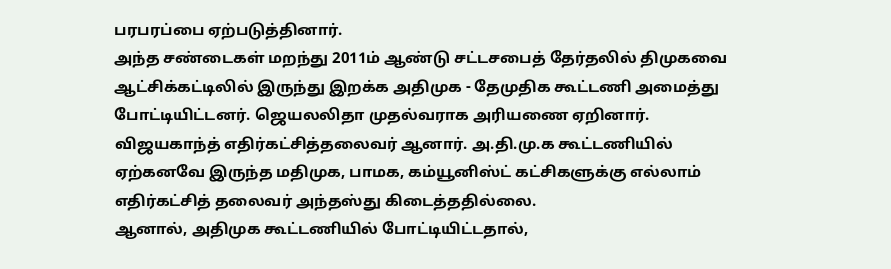பரபரப்பை ஏற்படுத்தினார்.
அந்த சண்டைகள் மறந்து 2011ம் ஆண்டு சட்டசபைத் தேர்தலில் திமுகவை ஆட்சிக்கட்டிலில் இருந்து இறக்க அதிமுக - தேமுதிக கூட்டணி அமைத்து போட்டியிட்டனர். ஜெயலலிதா முதல்வராக அரியணை ஏறினார். விஜயகாந்த் எதிர்கட்சித்தலைவர் ஆனார். அ.தி.மு.க கூட்டணியில் ஏற்கனவே இருந்த மதிமுக, பாமக, கம்யூனிஸ்ட் கட்சிகளுக்கு எல்லாம் எதிர்கட்சித் தலைவர் அந்தஸ்து கிடைத்ததில்லை.
ஆனால், அதிமுக கூட்டணியில் போட்டியிட்டதால்,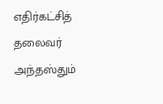எதிர்கட்சித் தலைவர் அந்தஸ்தும்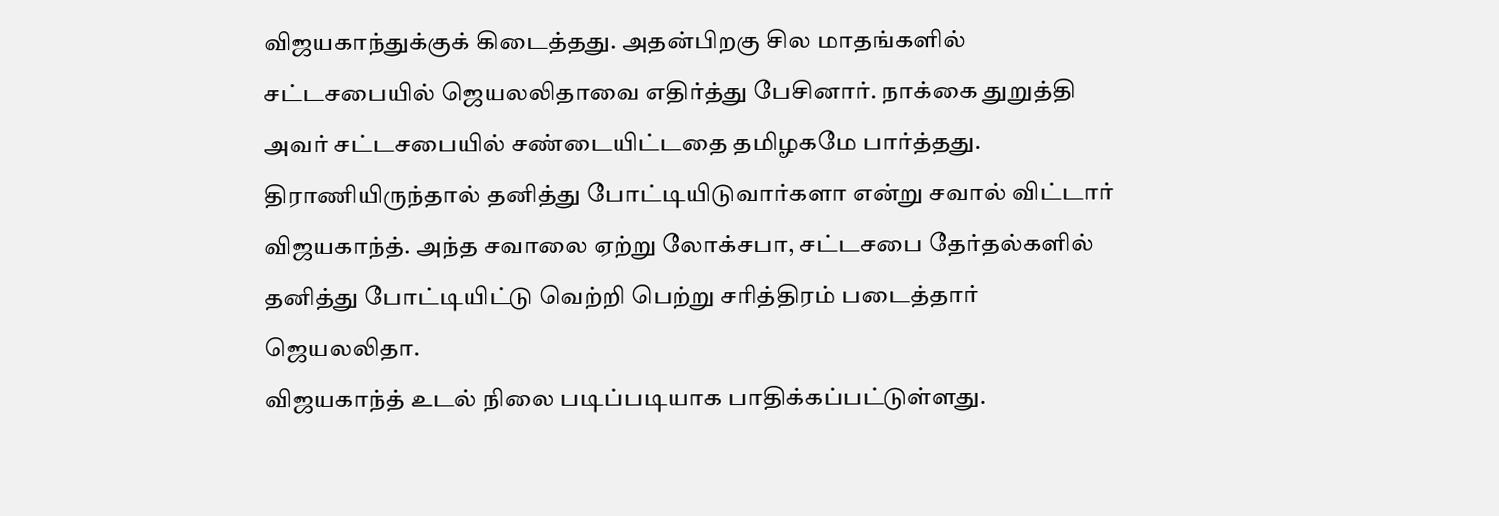விஜயகாந்துக்குக் கிடைத்தது. அதன்பிறகு சில மாதங்களில் சட்டசபையில் ஜெயலலிதாவை எதிர்த்து பேசினார். நாக்கை துறுத்தி அவர் சட்டசபையில் சண்டையிட்டதை தமிழகமே பார்த்தது. திராணியிருந்தால் தனித்து போட்டியிடுவார்களா என்று சவால் விட்டார் விஜயகாந்த். அந்த சவாலை ஏற்று லோக்சபா, சட்டசபை தேர்தல்களில் தனித்து போட்டியிட்டு வெற்றி பெற்று சரித்திரம் படைத்தார் ஜெயலலிதா.
விஜயகாந்த் உடல் நிலை படிப்படியாக பாதிக்கப்பட்டுள்ளது.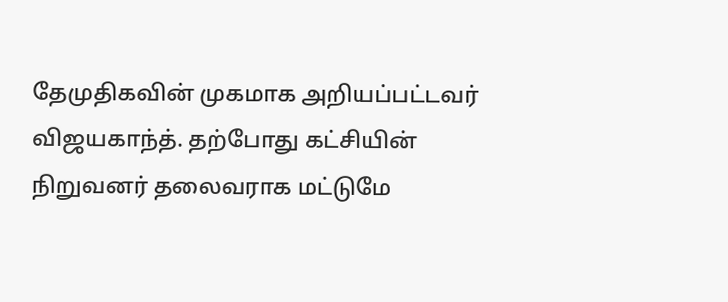தேமுதிகவின் முகமாக அறியப்பட்டவர் விஜயகாந்த். தற்போது கட்சியின் நிறுவனர் தலைவராக மட்டுமே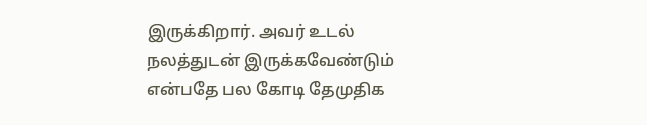இருக்கிறார். அவர் உடல் நலத்துடன் இருக்கவேண்டும் என்பதே பல கோடி தேமுதிக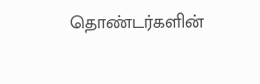தொண்டர்களின்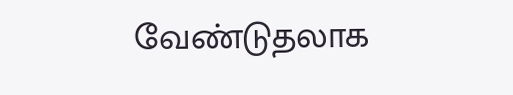வேண்டுதலாக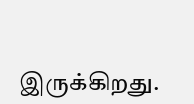இருக்கிறது.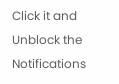Click it and Unblock the Notifications